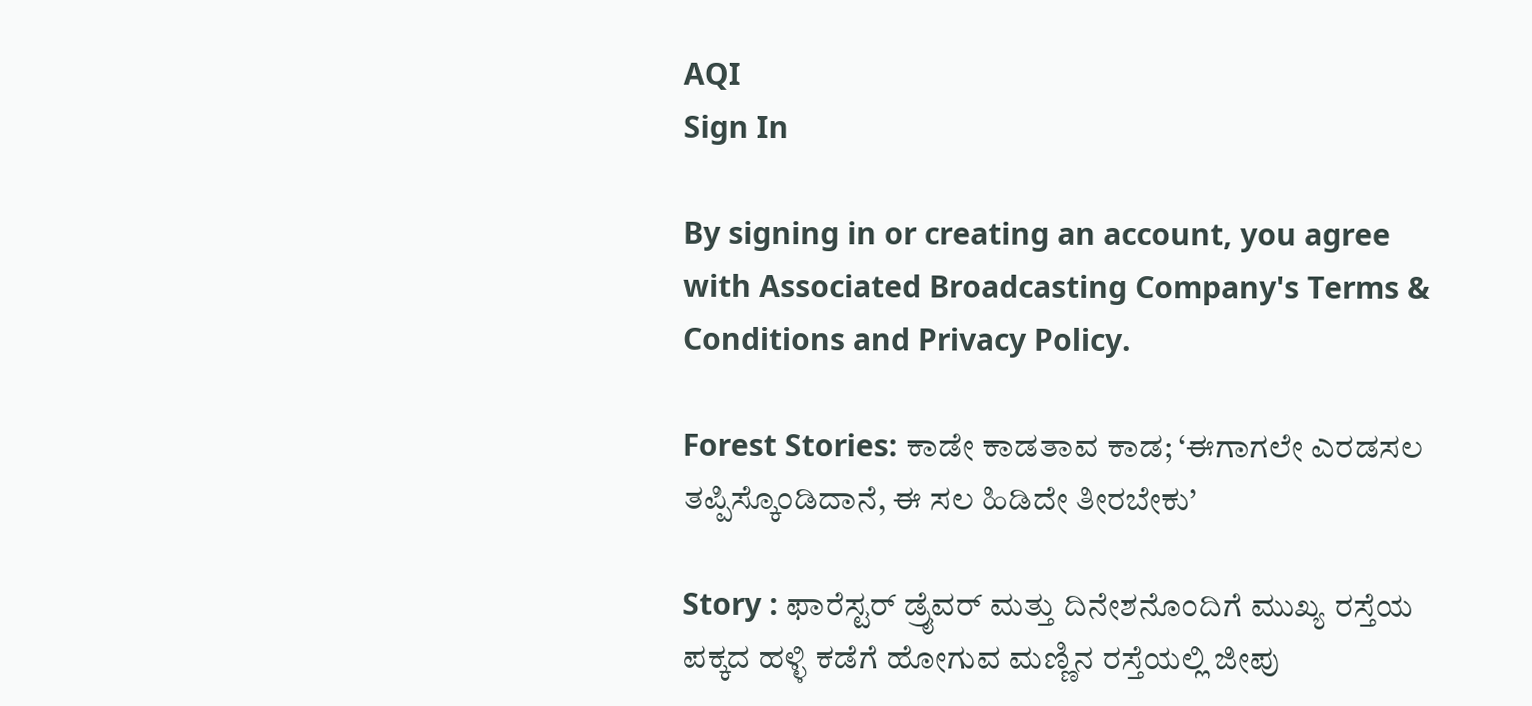AQI
Sign In

By signing in or creating an account, you agree with Associated Broadcasting Company's Terms & Conditions and Privacy Policy.

Forest Stories: ಕಾಡೇ ಕಾಡತಾವ ಕಾಡ; ‘ಈಗಾಗಲೇ ಎರಡಸಲ ತಪ್ಪಿಸ್ಕೊಂಡಿದಾನೆ, ಈ ಸಲ ಹಿಡಿದೇ ತೀರಬೇಕು’

Story : ಫಾರೆಸ್ಟರ್ ಡ್ರೈವರ್ ಮತ್ತು ದಿನೇಶನೊಂದಿಗೆ ಮುಖ್ಯ ರಸ್ತೆಯ ಪಕ್ಕದ ಹಳ್ಳಿ ಕಡೆಗೆ ಹೋಗುವ ಮಣ್ಣಿನ ರಸ್ತೆಯಲ್ಲಿ ಜೀಪು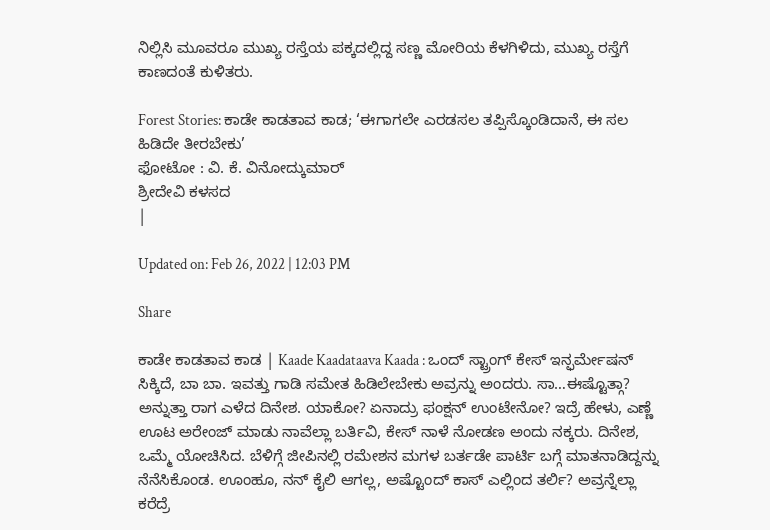ನಿಲ್ಲಿಸಿ ಮೂವರೂ ಮುಖ್ಯ ರಸ್ತೆಯ ಪಕ್ಕದಲ್ಲಿದ್ದ ಸಣ್ಣ ಮೋರಿಯ ಕೆಳಗಿಳಿದು, ಮುಖ್ಯ ರಸ್ತೆಗೆ ಕಾಣದಂತೆ ಕುಳಿತರು.

Forest Stories: ಕಾಡೇ ಕಾಡತಾವ ಕಾಡ; ‘ಈಗಾಗಲೇ ಎರಡಸಲ ತಪ್ಪಿಸ್ಕೊಂಡಿದಾನೆ, ಈ ಸಲ ಹಿಡಿದೇ ತೀರಬೇಕು’
ಫೋಟೋ : ವಿ. ಕೆ. ವಿನೋದ್ಕುಮಾರ್
ಶ್ರೀದೇವಿ ಕಳಸದ
|

Updated on: Feb 26, 2022 | 12:03 PM

Share

ಕಾಡೇ ಕಾಡತಾವ ಕಾಡ | Kaade Kaadataava Kaada : ಒಂದ್‌ ಸ್ಟ್ರಾಂಗ್‌ ಕೇಸ್‌ ಇನ್ಫರ್ಮೇಷನ್ ಸಿಕ್ಕಿದೆ, ಬಾ ಬಾ. ಇವತ್ತು ಗಾಡಿ ಸಮೇತ ಹಿಡಿಲೇಬೇಕು ಅವ್ರನ್ನು ಅಂದರು. ಸಾ…ಈಷ್ಟೊತ್ಗಾ? ಅನ್ನುತ್ತಾ ರಾಗ ಎಳೆದ ದಿನೇಶ. ಯಾಕೋ? ಏನಾದ್ರು ಫಂಕ್ಷನ್‌ ಉಂಟೇನೋ? ಇದ್ರೆ ಹೇಳು, ಎಣ್ಣೆ ಊಟ ಅರೇಂಜ್‌ ಮಾಡು ನಾವೆಲ್ಲಾ ಬರ್ತಿವಿ, ಕೇಸ್ ನಾಳೆ ನೋಡಣ ಅಂದು ನಕ್ಕರು. ದಿನೇಶ, ಒಮ್ಮೆ ಯೋಚಿಸಿದ‌. ಬೆಳಿಗ್ಗೆ ಜೀಪಿನಲ್ಲಿ ರಮೇಶನ ಮಗಳ ಬರ್ತಡೇ ಪಾರ್ಟಿ ಬಗ್ಗೆ ಮಾತನಾಡಿದ್ದನ್ನು ನೆನೆಸಿಕೊಂಡ. ಊಂಹೂ, ನನ್‌ ಕೈಲಿ ಆಗಲ್ಲ, ಅಷ್ಟೊಂದ್‌ ಕಾಸ್‌ ಎಲ್ಲಿಂದ ತರ್ಲಿ? ಅವ್ರನ್ನೆಲ್ಲಾ ಕರೆದ್ರೆ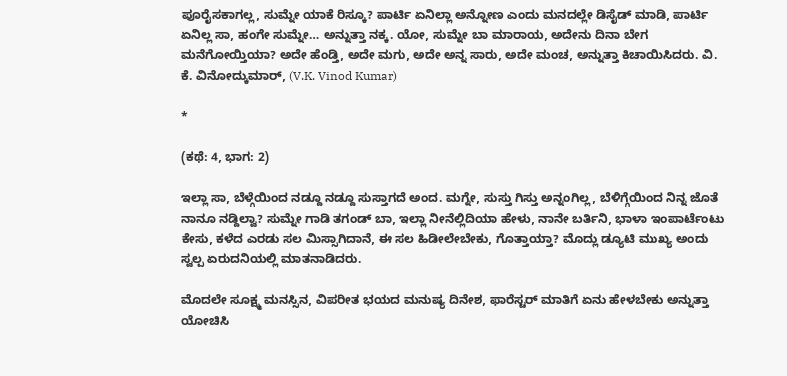ಪೂರೈಸಕಾಗಲ್ಲ, ಸುಮ್ನೇ ಯಾಕೆ ರಿಸ್ಕೂ? ಪಾರ್ಟಿ ಏನಿಲ್ಲಾ ಅನ್ನೋಣ ಎಂದು ಮನದಲ್ಲೇ ಡಿಸೈಡ್‌ ಮಾಡಿ, ಪಾರ್ಟಿ ಏನಿಲ್ಲ ಸಾ, ಹಂಗೇ ಸುಮ್ನೇ… ಅನ್ನುತ್ತಾ ನಕ್ಕ. ಯೋ, ಸುಮ್ನೇ ಬಾ ಮಾರಾಯ, ಅದೇನು ದಿನಾ ಬೇಗ ಮನೆಗೋಯ್ತಿಯಾ? ಅದೇ ಹೆಂಡ್ತಿ, ಅದೇ ಮಗು, ಅದೇ ಅನ್ನ ಸಾರು, ಅದೇ ಮಂಚ, ಅನ್ನುತ್ತಾ ಕಿಚಾಯಿಸಿದರು. ವಿ. ಕೆ. ವಿನೋದ್ಕುಮಾರ್, (V.K. Vinod Kumar)

*

(ಕಥೆ: 4, ಭಾಗ: 2)

ಇಲ್ಲಾ ಸಾ, ಬೆಳ್ಗೆಯಿಂದ ನಡ್ದೂ ನಡ್ದೂ ಸುಸ್ತಾಗದೆ ಅಂದ. ಮಗ್ನೇ, ಸುಸ್ತು ಗಿಸ್ತು ಅನ್ನಂಗಿಲ್ಲ, ಬೆಳಿಗ್ಗೆಯಿಂದ ನಿನ್ನ ಜೊತೆ ನಾನೂ ನಡ್ದಿಲ್ವಾ? ಸುಮ್ನೇ ಗಾಡಿ ತಗಂಡ್‌ ಬಾ, ಇಲ್ಲಾ ನೀನೆಲ್ಲಿದಿಯಾ ಹೇಳು, ನಾನೇ ಬರ್ತಿನಿ, ಭಾಳಾ ಇಂಪಾರ್ಟೆಂಟು ಕೇಸು, ಕಳೆದ ಎರಡು ಸಲ ಮಿಸ್ಸಾಗಿದಾನೆ, ಈ ಸಲ ಹಿಡೀಲೇಬೇಕು, ಗೊತ್ತಾಯ್ತಾ? ಮೊದ್ಲು ಡ್ಯೂಟಿ ಮುಖ್ಯ ಅಂದು ಸ್ವಲ್ಪ ಏರುದನಿಯಲ್ಲಿ ಮಾತನಾಡಿದರು.

ಮೊದಲೇ ಸೂಕ್ಷ್ಮ ಮನಸ್ಸಿನ, ವಿಪರೀತ ಭಯದ ಮನುಷ್ಯ ದಿನೇಶ, ಫಾರೆಸ್ಟರ್‌ ಮಾತಿಗೆ ಏನು ಹೇಳಬೇಕು ಅನ್ನುತ್ತಾ ಯೋಚಿಸಿ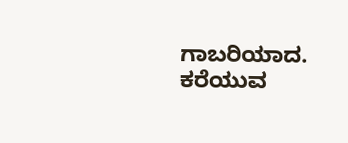ಗಾಬರಿಯಾದ. ಕರೆಯುವ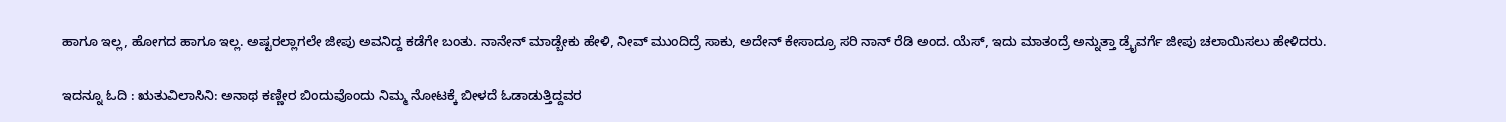ಹಾಗೂ ಇಲ್ಲ, ಹೋಗದ ಹಾಗೂ ಇಲ್ಲ. ಅಷ್ಟರಲ್ಲಾಗಲೇ ಜೀಪು ಅವನಿದ್ದ ಕಡೆಗೇ ಬಂತು. ನಾನೇನ್‌ ಮಾಡ್ಬೇಕು ಹೇಳಿ, ನೀವ್‌ ಮುಂದಿದ್ರೆ ಸಾಕು, ಅದೇನ್‌ ಕೇಸಾದ್ರೂ ಸರಿ ನಾನ್ ರೆಡಿ ಅಂದ‌. ಯೆಸ್‌, ಇದು ಮಾತಂದ್ರೆ ಅನ್ನುತ್ತಾ ಡ್ರೈವರ್ಗೆ ಜೀಪು ಚಲಾಯಿಸಲು ಹೇಳಿದರು.

ಇದನ್ನೂ ಓದಿ : ಋತುವಿಲಾಸಿನಿ: ಅನಾಥ ಕಣ್ಣೀರ ಬಿಂದುವೊಂದು ನಿಮ್ಮ ನೋಟಕ್ಕೆ ಬೀಳದೆ ಓಡಾಡುತ್ತಿದ್ದವರ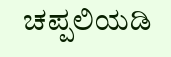ಚಪ್ಪಲಿಯಡಿ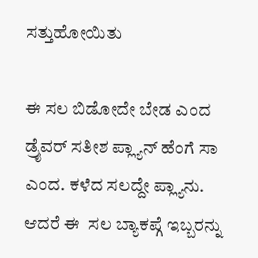ಸತ್ತುಹೋಯಿತು

ಈ ಸಲ ಬಿಡೋದೇ ಬೇಡ ಎಂದ ಡ್ರೈವರ್ ಸತೀಶ ಪ್ಲ್ಯಾನ್ ಹೆಂಗೆ ಸಾ ಎಂದ. ಕಳೆದ ಸಲದ್ದೇ ಪ್ಲ್ಯಾನು. ಆದರೆ ಈ  ಸಲ ಬ್ಯಾಕಪ್ಗೆ ಇಬ್ಬರನ್ನು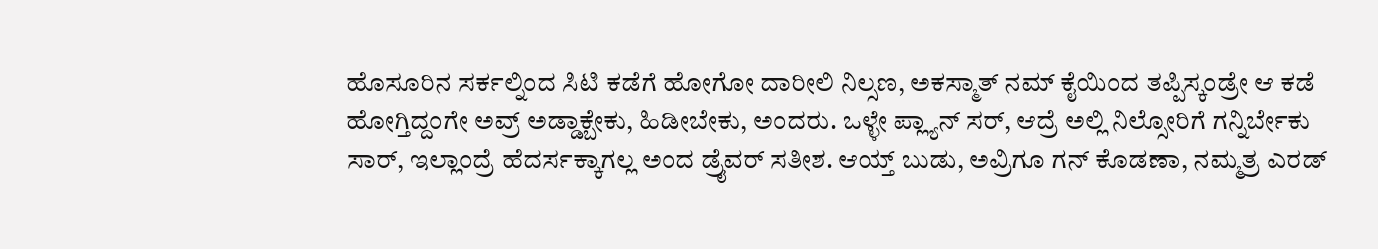ಹೊಸೂರಿನ ಸರ್ಕಲ್ನಿಂದ ಸಿಟಿ ಕಡೆಗೆ ಹೋಗೋ ದಾರೀಲಿ ನಿಲ್ಸಣ, ಅಕಸ್ಮಾತ್ ನಮ್ ಕೈಯಿಂದ ತಪ್ಪಿಸ್ಕಂಡ್ರೇ ಆ ಕಡೆ ಹೋಗ್ತಿದ್ದಂಗೇ ಅವ್ರ್ ಅಡ್ಡಾಕ್ಬೇಕು, ಹಿಡೀಬೇಕು, ಅಂದರು. ಒಳ್ಳೇ ಪ್ಲ್ಯಾನ್ ಸರ್, ಆದ್ರೆ ಅಲ್ಲಿ ನಿಲ್ಸೋರಿಗೆ ಗನ್ನಿರ್ಬೇಕು ಸಾರ್, ಇಲ್ಲಾಂದ್ರೆ ಹೆದರ್ಸಕ್ಕಾಗಲ್ಲ ಅಂದ ಡ್ರೈವರ್ ಸತೀಶ. ಆಯ್ತ್ ಬುಡು, ಅವ್ರಿಗೂ ಗನ್ ಕೊಡಣಾ, ನಮ್ಮತ್ರ ಎರಡ್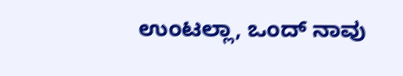ಉಂಟಲ್ಲಾ, ಒಂದ್ ನಾವು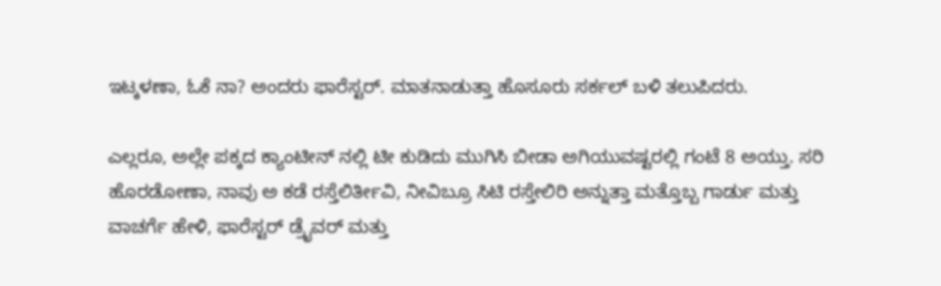ಇಟ್ಕಳಣಾ, ಓಕೆ ನಾ? ಅಂದರು ಫಾರೆಸ್ಟರ್. ಮಾತನಾಡುತ್ತಾ ಹೊಸೂರು ಸರ್ಕಲ್ ಬಳಿ ತಲುಪಿದರು.

ಎಲ್ಲರೂ, ಅಲ್ಲೇ ಪಕ್ಕದ ಕ್ಯಾಂಟೀನ್ ನಲ್ಲಿ ಟೀ ಕುಡಿದು ಮುಗಿಸಿ ಬೀಡಾ ಅಗಿಯುವಷ್ಟರಲ್ಲಿ ಗಂಟೆ 8 ಅಯ್ತು. ಸರಿ ಹೊರಡೋಣಾ, ನಾವು ಅ ಕಡೆ ರಸ್ತೆಲಿರ್ತೀವಿ, ನೀವಿಬ್ರೂ ಸಿಟಿ ರಸ್ತೇಲಿರಿ ಅನ್ನುತ್ತಾ ಮತ್ತೊಬ್ಬ ಗಾರ್ಡು ಮತ್ತು ವಾಚರ್ಗೆ ಹೇಳಿ, ಫಾರೆಸ್ಟರ್ ಡ್ರೈವರ್ ಮತ್ತು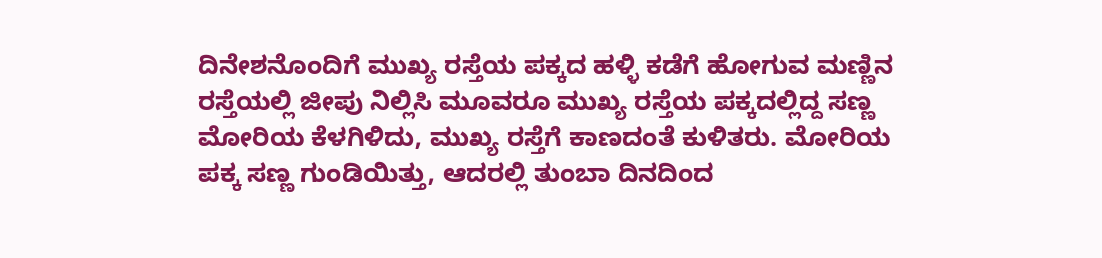ದಿನೇಶನೊಂದಿಗೆ ಮುಖ್ಯ ರಸ್ತೆಯ ಪಕ್ಕದ ಹಳ್ಳಿ ಕಡೆಗೆ ಹೋಗುವ ಮಣ್ಣಿನ ರಸ್ತೆಯಲ್ಲಿ ಜೀಪು ನಿಲ್ಲಿಸಿ ಮೂವರೂ ಮುಖ್ಯ ರಸ್ತೆಯ ಪಕ್ಕದಲ್ಲಿದ್ದ ಸಣ್ಣ ಮೋರಿಯ ಕೆಳಗಿಳಿದು, ಮುಖ್ಯ ರಸ್ತೆಗೆ ಕಾಣದಂತೆ ಕುಳಿತರು. ಮೋರಿಯ ಪಕ್ಕ ಸಣ್ಣ ಗುಂಡಿಯಿತ್ತು, ಆದರಲ್ಲಿ ತುಂಬಾ ದಿನದಿಂದ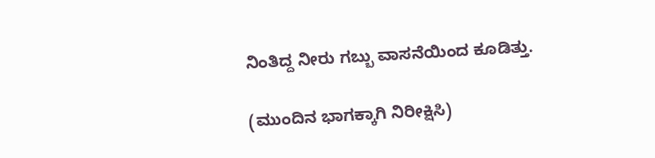ನಿಂತಿದ್ದ ನೀರು ಗಬ್ಬು ವಾಸನೆಯಿಂದ ಕೂಡಿತ್ತು.

(ಮುಂದಿನ ಭಾಗಕ್ಕಾಗಿ ನಿರೀಕ್ಷಿಸಿ)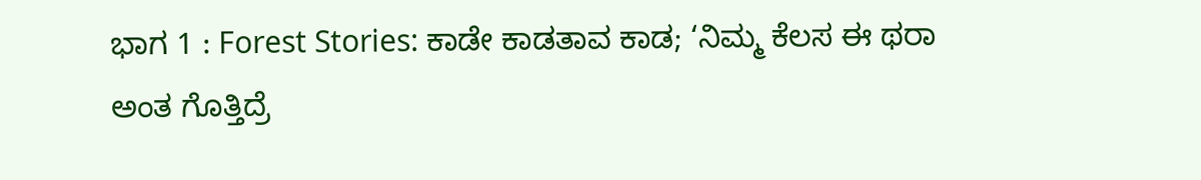ಭಾಗ 1 : Forest Stories: ಕಾಡೇ ಕಾಡತಾವ ಕಾಡ; ‘ನಿಮ್ಮ ಕೆಲಸ ಈ ಥರಾ ಅಂತ ಗೊತ್ತಿದ್ರೆ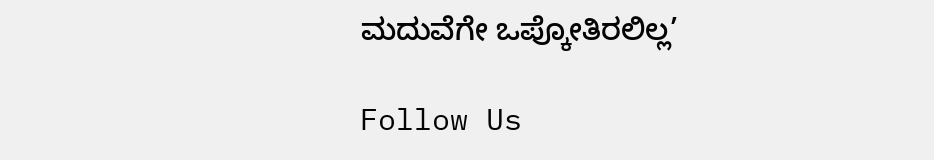ಮದುವೆಗೇ ಒಪ್ಕೋತಿರಲಿಲ್ಲ’

Follow Us